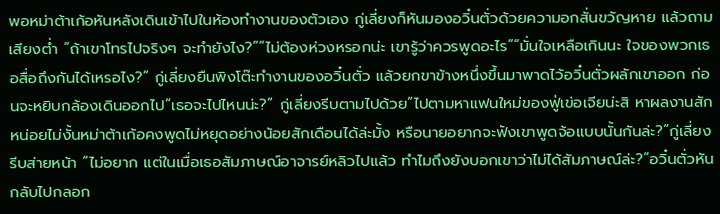พอหม่าต้าเก้อหันหลังเดินเข้าไปในห้องทำงานของตัวเอง กู่เลี่ยงก็หันมองอวิ๋นตั่วด้วยความอกสั่นขวัญหาย แล้วถามเสียงตํ่า “ถ้าเขาโทรไปจริงๆ จะทำยังไง?”“ไม่ต้องห่วงหรอกน่ะ เขารู้ว่าควรพูดอะไร”“มั่นใจเหลือเกินนะ ใจของพวกเธอสื่อถึงกันได้เหรอไง?” กู่เลี่ยงยืนพิงโต๊ะทำงานของอวิ๋นตั่ว แล้วยกขาข้างหนึ่งขึ้นมาพาดไว้อวิ๋นตั่วผลักเขาออก ก่อนจะหยิบกล้องเดินออกไป“เธอจะไปไหนน่ะ?” กู่เลี่ยงรีบตามไปด้วย“ไปตามหาแฟนใหม่ของฟู่เข่อเจียน่ะสิ หาผลงานสักหน่อยไม่งั้นหม่าต้าเก้อคงพูดไม่หยุดอย่างน้อยสักเดือนได้ล่ะมั้ง หรือนายอยากจะฟังเขาพูดจ้อแบบนั้นกันล่ะ?”กู่เลี่ยงรีบส่ายหน้า “ไม่อยาก แต่ในเมื่อเธอสัมภาษณ์อาจารย์หลิวไปแล้ว ทำไมถึงยังบอกเขาว่าไม่ได้สัมภาษณ์ล่ะ?”อวิ๋นตั่วหันกลับไปกลอก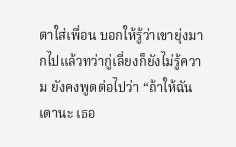ตาใส่เพื่อน บอกให้รู้ว่าเขายุ่งมากไปแล้วทว่ากู่เลี่ยงก็ยังไม่รู้ความ ยังคงพูดต่อไปว่า “ถ้าให้ฉันเดานะ เธอ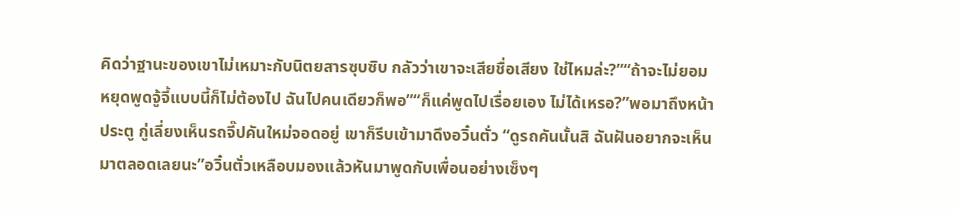คิดว่าฐานะของเขาไม่เหมาะกับนิตยสารซุบซิบ กลัวว่าเขาจะเสียชื่อเสียง ใช่ไหมล่ะ?”“ถ้าจะไม่ยอมหยุดพูดจู้จี้แบบนี้ก็ไม่ต้องไป ฉันไปคนเดียวก็พอ”“ก็แค่พูดไปเรื่อยเอง ไม่ได้เหรอ?”พอมาถึงหน้าประตู กู่เลี่ยงเห็นรถจี๊ปคันใหม่จอดอยู่ เขาก็รีบเข้ามาดึงอวิ๋นตั่ว “ดูรถคันนั้นสิ ฉันฝันอยากจะเห็นมาตลอดเลยนะ”อวิ๋นตั่วเหลือบมองแล้วหันมาพูดกับเพื่อนอย่างเซ็งๆ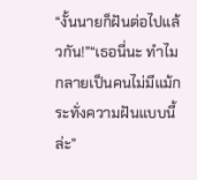“งั้นนายก็ฝันต่อไปแล้วกัน!”“เธอนี่นะ ทำไมกลายเป็นคนไม่มีแม้กระทั่งความฝันแบบนี้ล่ะ”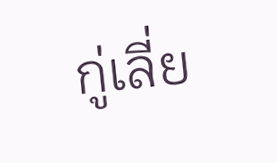กู่เลี่ย